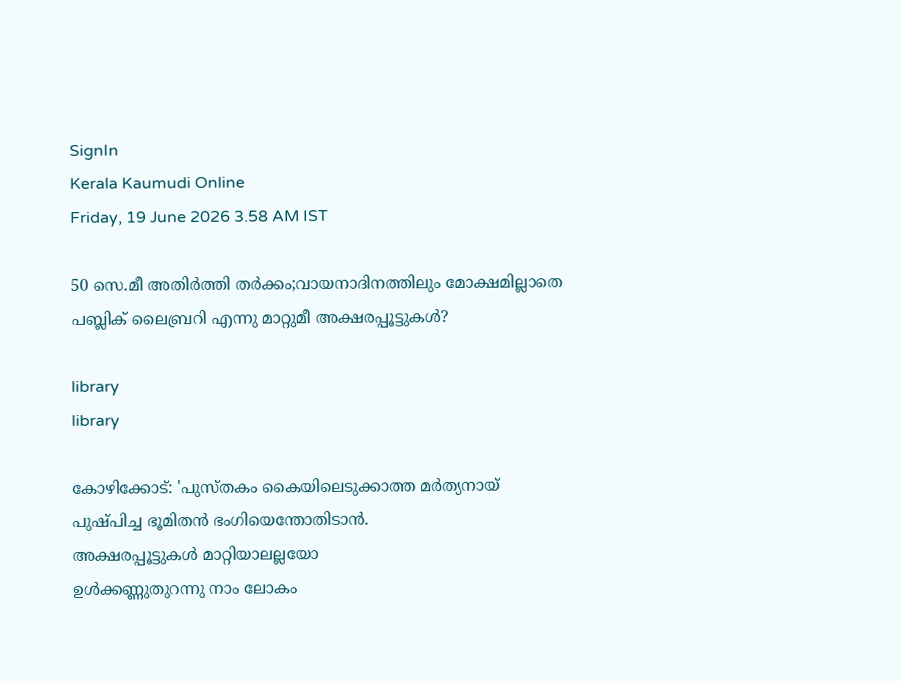SignIn
Kerala Kaumudi Online
Friday, 19 June 2026 3.58 AM IST

50 സെ.മീ അതിർത്തി തർക്കം;വായനാദിനത്തിലും മോക്ഷമില്ലാതെ പബ്ലിക് ലൈബ്രറി എന്നു മാറ്റുമീ അക്ഷരപ്പൂട്ടുകൾ?

library
library

കോഴിക്കോട്: 'പുസ്തകം കൈയിലെടുക്കാത്ത മർത്യനായ്
പുഷ്പിച്ച ഭൂമിതൻ ഭംഗിയെന്തോതിടാൻ.
അക്ഷരപ്പൂട്ടുകൾ മാറ്റിയാലല്ലയോ
ഉൾക്കണ്ണുതുറന്നു നാം ലോകം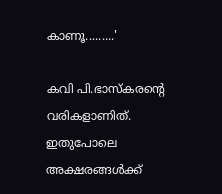കാണൂ.........'

കവി പി.ഭാസ്‌കരന്റെ വരികളാണിത്. ഇതുപോലെ അക്ഷരങ്ങൾക്ക്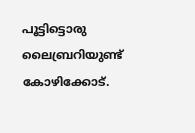പൂട്ടിട്ടൊരു ലൈബ്രറിയുണ്ട് കോഴിക്കോട്.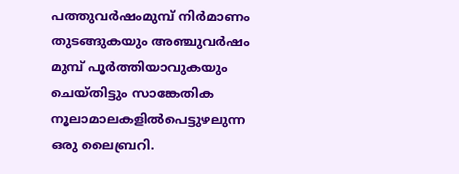പത്തുവർഷംമുമ്പ് നിർമാണം തുടങ്ങുകയും അഞ്ചുവർഷം മുമ്പ് പൂർത്തിയാവുകയും ചെയ്തിട്ടും സാങ്കേതിക നൂലാമാലകളിൽപെട്ടുഴലുന്ന ഒരു ലൈബ്രറി.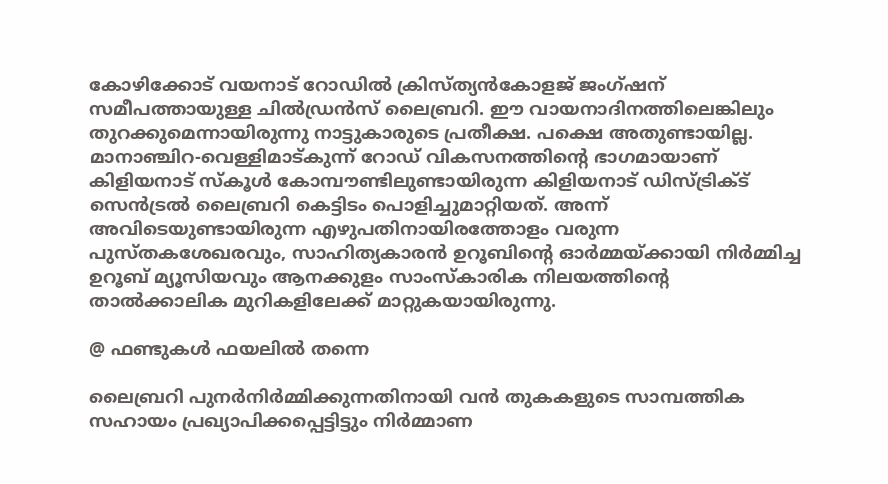കോഴിക്കോട് വയനാട് റോഡിൽ ക്രിസ്ത്യൻകോളജ് ജംഗ്ഷന് സമീപത്തായുള്ള ചിൽഡ്രൻസ് ലൈബ്രറി. ഈ വായനാദിനത്തിലെങ്കിലും തുറക്കുമെന്നായിരുന്നു നാട്ടുകാരുടെ പ്രതീക്ഷ. പക്ഷെ അതുണ്ടായില്ല.
മാനാഞ്ചിറ-വെള്ളിമാട്കുന്ന് റോഡ് വികസനത്തിന്റെ ഭാഗമായാണ് കിളിയനാട് സ്‌കൂൾ കോമ്പൗണ്ടിലുണ്ടായിരുന്ന കിളിയനാട് ഡിസ്ട്രിക്ട് സെൻട്രൽ ലൈബ്രറി കെട്ടിടം പൊളിച്ചുമാറ്റിയത്. അന്ന് അവിടെയുണ്ടായിരുന്ന എഴുപതിനായിരത്തോളം വരുന്ന പുസ്തകശേഖരവും, സാഹിത്യകാരൻ ഉറൂബിന്റെ ഓർമ്മയ്ക്കായി നിർമ്മിച്ച ഉറൂബ് മ്യൂസിയവും ആനക്കുളം സാംസ്‌കാരിക നിലയത്തിന്റെ താൽക്കാലിക മുറികളിലേക്ക് മാറ്റുകയായിരുന്നു.

@ ഫണ്ടുകൾ ഫയലിൽ തന്നെ

ലൈബ്രറി പുനർനിർമ്മിക്കുന്നതിനായി വൻ തുകകളുടെ സാമ്പത്തിക സഹായം പ്രഖ്യാപിക്കപ്പെട്ടിട്ടും നിർമ്മാണ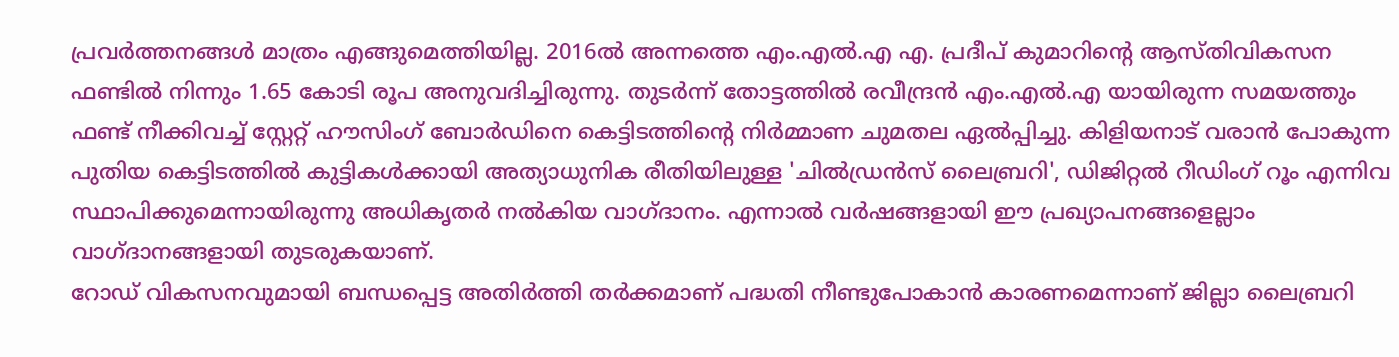പ്രവർത്തനങ്ങൾ മാത്രം എങ്ങുമെത്തിയില്ല. 2016ൽ അന്നത്തെ എം.എൽ.എ എ. പ്രദീപ് കുമാറിന്റെ ആസ്തിവികസന ഫണ്ടിൽ നിന്നും 1.65 കോടി രൂപ അനുവദിച്ചിരുന്നു. തുടർന്ന് തോട്ടത്തിൽ രവീന്ദ്രൻ എം.എൽ.എ യായിരുന്ന സമയത്തും ഫണ്ട് നീക്കിവച്ച് സ്റ്റേറ്റ് ഹൗസിംഗ് ബോർഡിനെ കെട്ടിടത്തിന്റെ നിർമ്മാണ ചുമതല ഏൽപ്പിച്ചു. കിളിയനാട് വരാൻ പോകുന്ന പുതിയ കെട്ടിടത്തിൽ കുട്ടികൾക്കായി അത്യാധുനിക രീതിയിലുള്ള 'ചിൽഡ്രൻസ് ലൈബ്രറി', ഡിജിറ്റൽ റീഡിംഗ് റൂം എന്നിവ സ്ഥാപിക്കുമെന്നായിരുന്നു അധികൃതർ നൽകിയ വാഗ്ദാനം. എന്നാൽ വർഷങ്ങളായി ഈ പ്രഖ്യാപനങ്ങളെല്ലാം വാഗ്ദാനങ്ങളായി തുടരുകയാണ്.
റോഡ് വികസനവുമായി ബന്ധപ്പെട്ട അതിർത്തി തർക്കമാണ് പദ്ധതി നീണ്ടുപോകാൻ കാരണമെന്നാണ് ജില്ലാ ലൈബ്രറി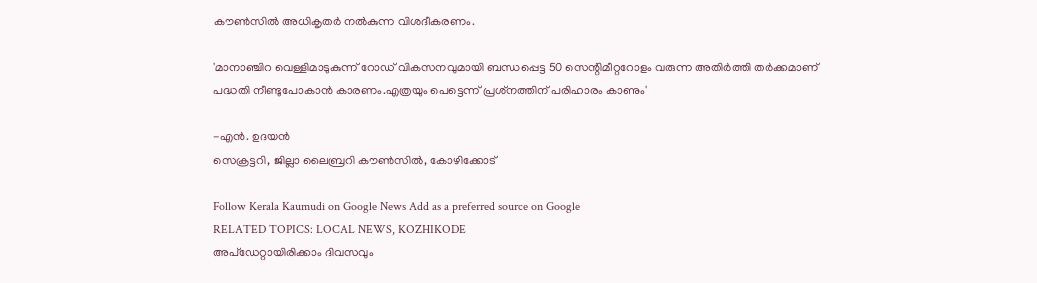കൗൺസിൽ അധികൃതർ നൽകുന്ന വിശദീകരണം.

'മാനാഞ്ചിറ വെള്ളിമാടുകുന്ന് റോഡ് വികസനവുമായി ബന്ധപ്പെട്ട 50 സെന്റിമീറ്ററോളം വരുന്ന അതിർത്തി തർക്കമാണ് പദ്ധതി നീണ്ടുപോകാൻ കാരണം.എത്രയും പെട്ടെന്ന് പ്രശ്‌നത്തിന് പരിഹാരം കാണും'

-എൻ. ഉദയൻ
സെക്രട്ടറി, ജില്ലാ ലൈബ്രറി കൗൺസിൽ, കോഴിക്കോട്

Follow Kerala Kaumudi on Google News Add as a preferred source on Google
RELATED TOPICS: LOCAL NEWS, KOZHIKODE
അപ്ഡേറ്റായിരിക്കാം ദിവസവും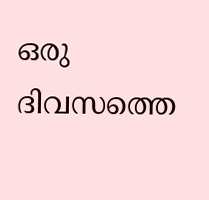ഒരു ദിവസത്തെ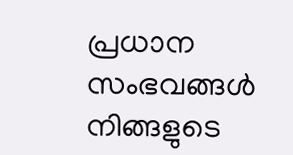പ്രധാന സംഭവങ്ങൾ നിങ്ങളുടെ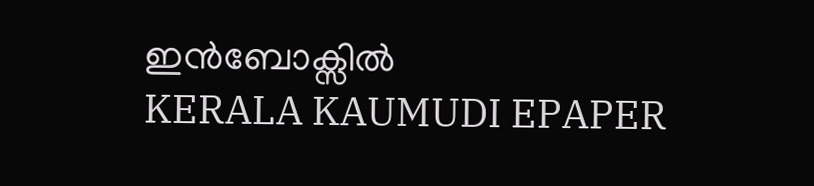ഇൻബോക്സിൽ
KERALA KAUMUDI EPAPER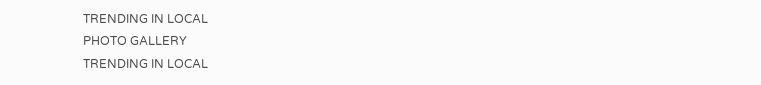TRENDING IN LOCAL
PHOTO GALLERY
TRENDING IN LOCAL